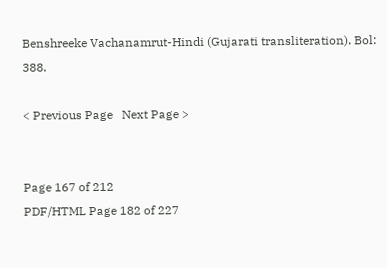Benshreeke Vachanamrut-Hindi (Gujarati transliteration). Bol: 388.

< Previous Page   Next Page >


Page 167 of 212
PDF/HTML Page 182 of 227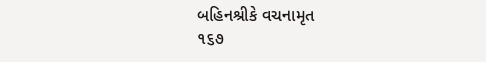બહિનશ્રીકે વચનામૃત
૧૬૭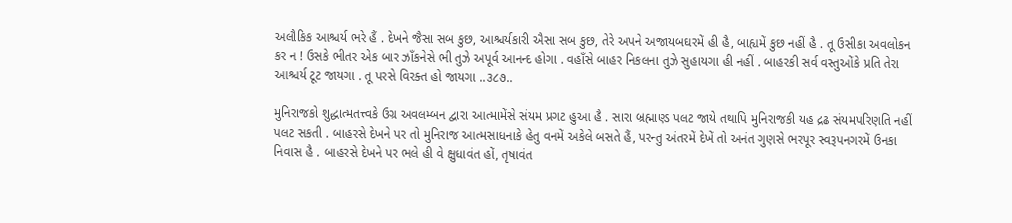અલૌકિક આશ્ચર્ય ભરે હૈં . દેખને જૈસા સબ કુછ, આશ્ચર્યકારી ઐસા સબ કુછ, તેરે અપને અજાયબઘરમેં હી હૈ, બાહ્યમેં કુછ નહીં હૈ . તૂ ઉસીકા અવલોકન કર ન ! ઉસકે ભીતર એક બાર ઝાઁકનેસે ભી તુઝે અપૂર્વ આનન્દ હોગા . વહાઁસે બાહર નિકલના તુઝે સુહાયગા હી નહીં . બાહરકી સર્વ વસ્તુઓંકે પ્રતિ તેરા આશ્ચર્ય ટૂટ જાયગા . તૂ પરસે વિરક્ત હો જાયગા ..૩૮૭..

મુનિરાજકો શુદ્ધાત્મતત્ત્વકે ઉગ્ર અવલમ્બન દ્વારા આત્મામેંસે સંયમ પ્રગટ હુઆ હૈ . સારા બ્રહ્માણ્ડ પલટ જાયે તથાપિ મુનિરાજકી યહ દ્રઢ સંયમપરિણતિ નહીં પલટ સકતી . બાહરસે દેખને પર તો મુનિરાજ આત્મસાધનાકે હેતુ વનમેં અકેલે બસતે હૈં, પરન્તુ અંતરમેં દેખેં તો અનંત ગુણસે ભરપૂર સ્વરૂપનગરમેં ઉનકા નિવાસ હૈ . બાહરસે દેખને પર ભલે હી વે ક્ષુધાવંત હોં, તૃષાવંત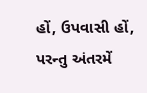હોં, ઉપવાસી હોં, પરન્તુ અંતરમેં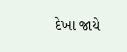દેખા જાયે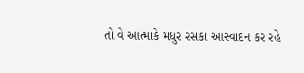તો વે આત્માકે મધુર રસકા આસ્વાદન કર રહે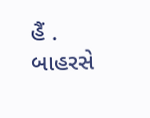હૈં . બાહરસે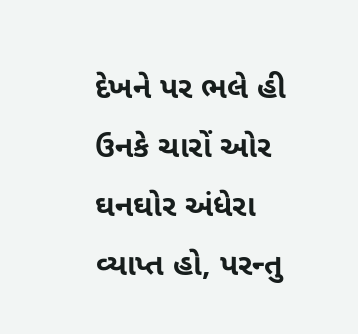દેખને પર ભલે હી ઉનકે ચારોં ઓર ઘનઘોર અંધેરા વ્યાપ્ત હો, પરન્તુ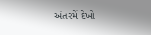અંતરમેં દેખો